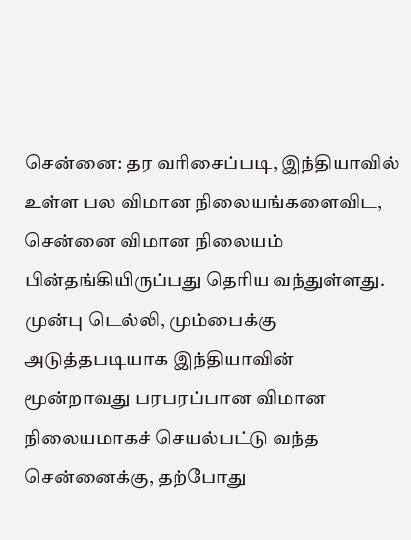சென்னை: தர வரிசைப்படி, இந்தியாவில் உள்ள பல விமான நிலையங்களைவிட, சென்னை விமான நிலையம் பின்தங்கியிருப்பது தெரிய வந்துள்ளது.
முன்பு டெல்லி, மும்பைக்கு அடுத்தபடியாக இந்தியாவின் மூன்றாவது பரபரப்பான விமான நிலையமாகச் செயல்பட்டு வந்த சென்னைக்கு, தற்போது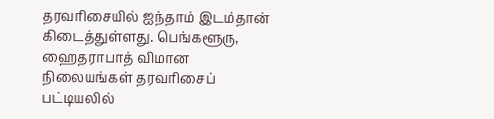தரவரிசையில் ஐந்தாம் இடம்தான் கிடைத்துள்ளது. பெங்களூரு, ஹைதராபாத் விமான நிலையங்கள் தரவரிசைப் பட்டியலில்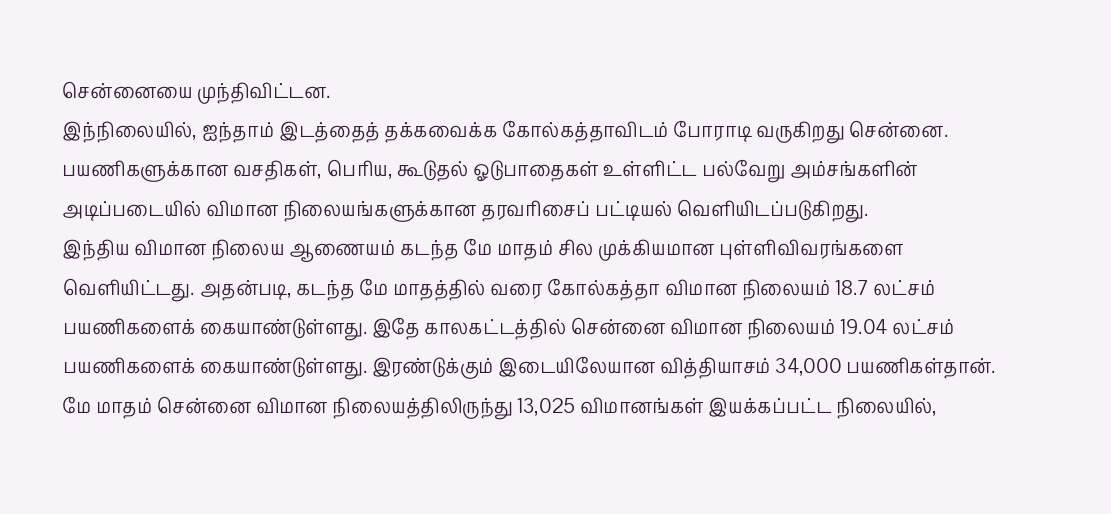சென்னையை முந்திவிட்டன.
இந்நிலையில், ஐந்தாம் இடத்தைத் தக்கவைக்க கோல்கத்தாவிடம் போராடி வருகிறது சென்னை.
பயணிகளுக்கான வசதிகள், பெரிய, கூடுதல் ஓடுபாதைகள் உள்ளிட்ட பல்வேறு அம்சங்களின் அடிப்படையில் விமான நிலையங்களுக்கான தரவரிசைப் பட்டியல் வெளியிடப்படுகிறது.
இந்திய விமான நிலைய ஆணையம் கடந்த மே மாதம் சில முக்கியமான புள்ளிவிவரங்களை வெளியிட்டது. அதன்படி, கடந்த மே மாதத்தில் வரை கோல்கத்தா விமான நிலையம் 18.7 லட்சம் பயணிகளைக் கையாண்டுள்ளது. இதே காலகட்டத்தில் சென்னை விமான நிலையம் 19.04 லட்சம் பயணிகளைக் கையாண்டுள்ளது. இரண்டுக்கும் இடையிலேயான வித்தியாசம் 34,000 பயணிகள்தான்.
மே மாதம் சென்னை விமான நிலையத்திலிருந்து 13,025 விமானங்கள் இயக்கப்பட்ட நிலையில்,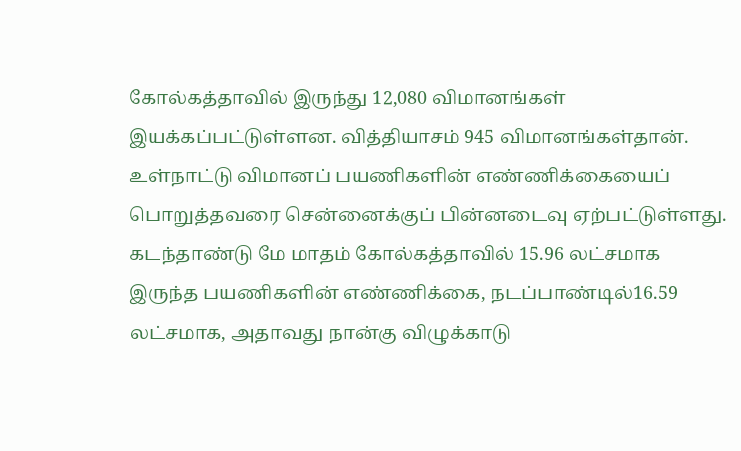கோல்கத்தாவில் இருந்து 12,080 விமானங்கள் இயக்கப்பட்டுள்ளன. வித்தியாசம் 945 விமானங்கள்தான்.
உள்நாட்டு விமானப் பயணிகளின் எண்ணிக்கையைப் பொறுத்தவரை சென்னைக்குப் பின்னடைவு ஏற்பட்டுள்ளது.
கடந்தாண்டு மே மாதம் கோல்கத்தாவில் 15.96 லட்சமாக இருந்த பயணிகளின் எண்ணிக்கை, நடப்பாண்டில்16.59 லட்சமாக, அதாவது நான்கு விழுக்காடு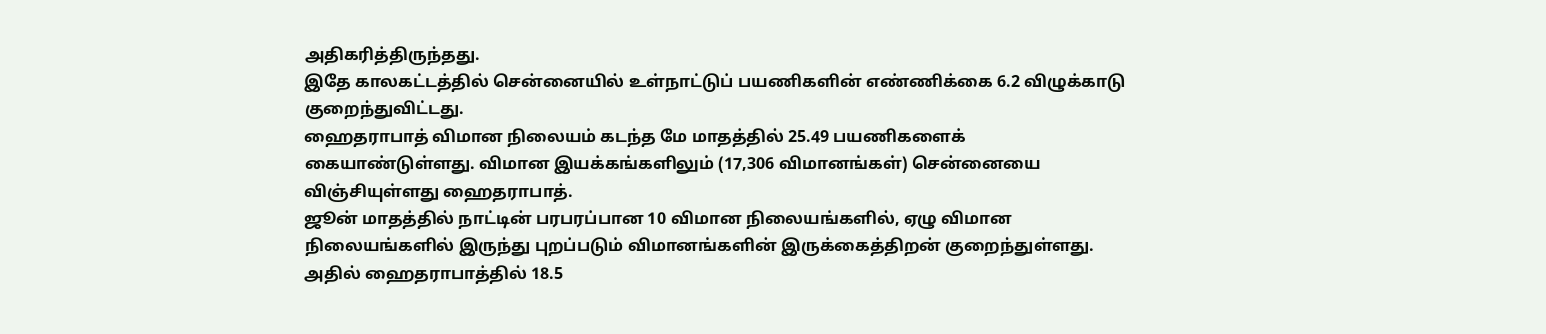அதிகரித்திருந்தது.
இதே காலகட்டத்தில் சென்னையில் உள்நாட்டுப் பயணிகளின் எண்ணிக்கை 6.2 விழுக்காடு குறைந்துவிட்டது.
ஹைதராபாத் விமான நிலையம் கடந்த மே மாதத்தில் 25.49 பயணிகளைக் கையாண்டுள்ளது. விமான இயக்கங்களிலும் (17,306 விமானங்கள்) சென்னையை விஞ்சியுள்ளது ஹைதராபாத்.
ஜூன் மாதத்தில் நாட்டின் பரபரப்பான 10 விமான நிலையங்களில், ஏழு விமான நிலையங்களில் இருந்து புறப்படும் விமானங்களின் இருக்கைத்திறன் குறைந்துள்ளது.
அதில் ஹைதராபாத்தில் 18.5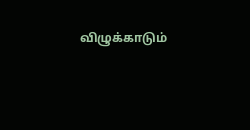விழுக்காடும்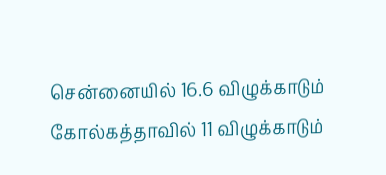சென்னையில் 16.6 விழுக்காடும் கோல்கத்தாவில் 11 விழுக்காடும்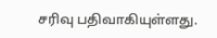சரிவு பதிவாகியுள்ளது.